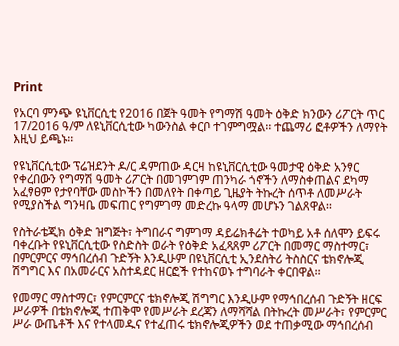Print

የአርባ ምንጭ ዩኒቨርሲቲ የ2016 በጀት ዓመት የግማሽ ዓመት ዕቅድ ክንውን ሪፖርት ጥር 17/2016 ዓ/ም ለዩኒቨርሲቲው ካውንስል ቀርቦ ተገምግሟል፡፡ ተጨማሪ ፎቶዎችን ለማየት እዚህ ይጫኑ፡፡

የዩኒቨርሲቲው ፕሬዝደንት ዶ/ር ዳምጠው ዳርዛ ከዩኒቨርሲቲው ዓመታዊ ዕቅድ አንፃር የቀረበውን የግማሽ ዓመት ሪፖርት በመገምገም ጠንካራ ጎኖችን ለማስቀጠልና ደካማ አፈፃፀም የታየባቸው መስኮችን በመለየት በቀጣይ ጊዜያት ትኩረት ሰጥቶ ለመሥራት የሚያስችል ግንዛቤ መፍጠር የግምገማ መድረኩ ዓላማ መሆኑን ገልጸዋል፡፡

የስትራቴጂክ ዕቅድ ዝግጅት፣ ትግበራና ግምገማ ዳይሬክቶሬት ተወካይ አቶ ሰለሞን ይፍሩ ባቀረቡት የዩኒቨርሲቲው የስድስት ወራት የዕቅድ አፈጻጸም ሪፖርት በመማር ማስተማር፣ በምርምርና ማኅበረሰብ ጉድኝት እንዲሁም በዩኒቨርሲቲ ኢንደስትሪ ትስስርና ቴክኖሎጂ ሽግግር እና በአመራርና አስተዳደር ዘርፎች የተከናወኑ ተግባራት ቀርበዋል፡፡

የመማር ማስተማር፣ የምርምርና ቴክኖሎጂ ሽግግር እንዲሁም የማኅበረሰብ ጉድኝት ዘርፍ ሥራዎች በቴክኖሎጂ ተጠቅሞ የመሥራት ደረጃን ለማሻሻል በትኩረት መሥራት፣ የምርምር ሥራ ውጤቶች እና የተላመዱና የተፈጠሩ ቴክኖሎጂዎችን ወደ ተጠቃሚው ማኅበረሰብ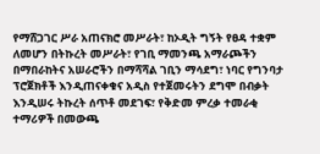የማሸጋገር ሥራ አጠናክሮ መሥራት፣ ከኦዲት ግኝት የፀዳ ተቋም ለመሆን በትኩረት መሥራት፣ የገቢ ማመንጫ አማራጮችን በማበራከትና አሠራሮችን በማሻሻል ገቢን ማሳደግ፣ ነባር የግንባታ ፕሮጀክቶች እንዲጠናቀቁና አዲስ የተጀመሩትን ደግሞ በብቃት እንዲሠሩ ትኩረት ሰጥቶ መደገፍ፣ የቅድመ ምረቃ ተመራቂ ተማሪዎች በመውጫ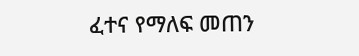ፈተና የማለፍ መጠን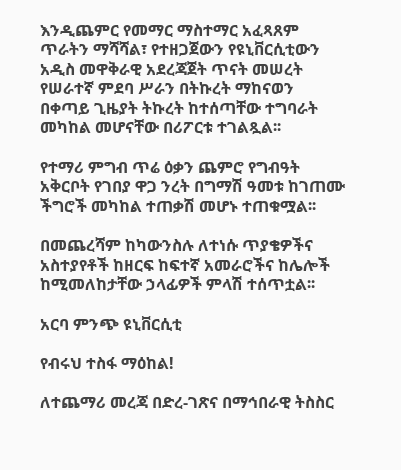እንዲጨምር የመማር ማስተማር አፈጻጸም ጥራትን ማሻሻል፣ የተዘጋጀውን የዩኒቨርሲቲውን አዲስ መዋቅራዊ አደረጃጀት ጥናት መሠረት የሠራተኛ ምደባ ሥራን በትኩረት ማከናወን በቀጣይ ጊዜያት ትኩረት ከተሰጣቸው ተግባራት መካከል መሆናቸው በሪፖርቱ ተገልጿል፡፡

የተማሪ ምግብ ጥሬ ዕቃን ጨምሮ የግብዓት አቅርቦት የገበያ ዋጋ ንረት በግማሽ ዓመቱ ከገጠሙ ችግሮች መካከል ተጠቃሽ መሆኑ ተጠቁሟል፡፡

በመጨረሻም ከካውንስሉ ለተነሱ ጥያቄዎችና አስተያየቶች ከዘርፍ ከፍተኛ አመራሮችና ከሌሎች ከሚመለከታቸው ኃላፊዎች ምላሽ ተሰጥቷል፡፡

አርባ ምንጭ ዩኒቨርሲቲ

የብሩህ ተስፋ ማዕከል!

ለተጨማሪ መረጃ በድረ-ገጽና በማኅበራዊ ትስስር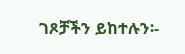ገጾቻችን ይከተሉን፡-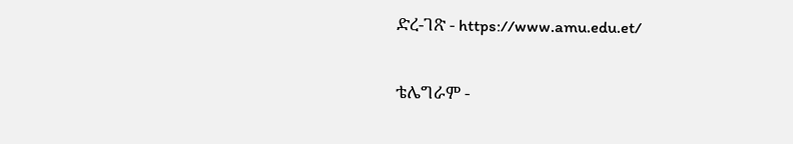ድረ-ገጽ - https://www.amu.edu.et/

ቴሌግራም -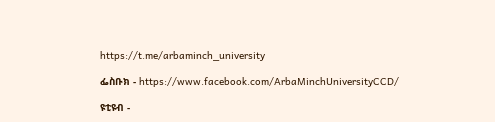https://t.me/arbaminch_university

ፌስቡክ - https://www.facebook.com/ArbaMinchUniversityCCD/

ዩቲዩብ -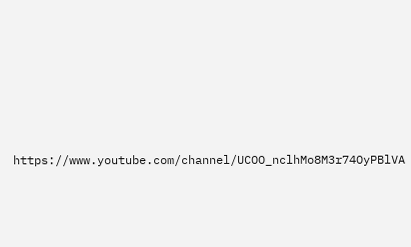https://www.youtube.com/channel/UCOO_nclhMo8M3r74OyPBlVA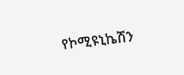የኮሚዩኒኬሽን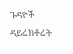ጉዳዮች ዳይሬክቶሬት